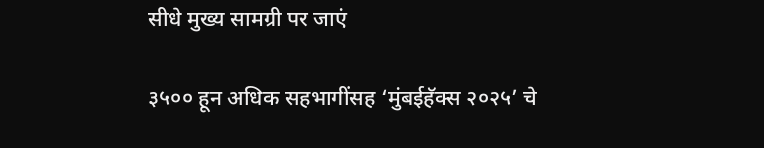सीधे मुख्य सामग्री पर जाएं

३५०० हून अधिक सहभागींसह ‘मुंबईहॅक्‍स २०२५’ चे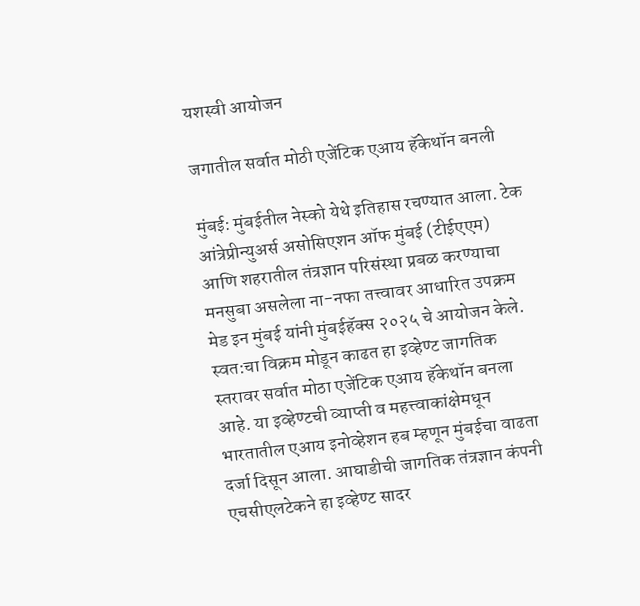यशस्वी आयोजन

जगातील सर्वात मोठी एजेंटिक एआय हॅकेथॉन बनली

मुंबई: मुंबईतील नेस्‍को येथे इतिहास रचण्‍यात आला. टेक आंत्रेप्रीन्‍युअर्स असोसिएशन ऑफ मुंबई (टीईएएम) आणि शहरातील तंत्रज्ञान परिसंस्‍था प्रबळ करण्‍याचा मनसुबा असलेला ना-नफा तत्त्वावर आधारित उपक्रम मेड इन मुंबई यांनी मुंबईहॅक्‍स २०२५ चे आयोजन केले. स्‍वत:चा विक्रम मोडून काढत हा इव्‍हेण्‍ट जागतिक स्‍तरावर सर्वात मोठा एजेंटिक एआय हॅकेथॉन बनला आहे. या इव्‍हेण्‍टची व्‍याप्‍ती व महत्त्वाकांक्षेमधून भारतातील एआय इनोव्‍हेशन हब म्‍हणून मुंबईचा वाढता दर्जा दिसून आला. आघाडीची जागतिक तंत्रज्ञान कंपनी एचसीएलटेकने हा इव्‍हेण्‍ट सादर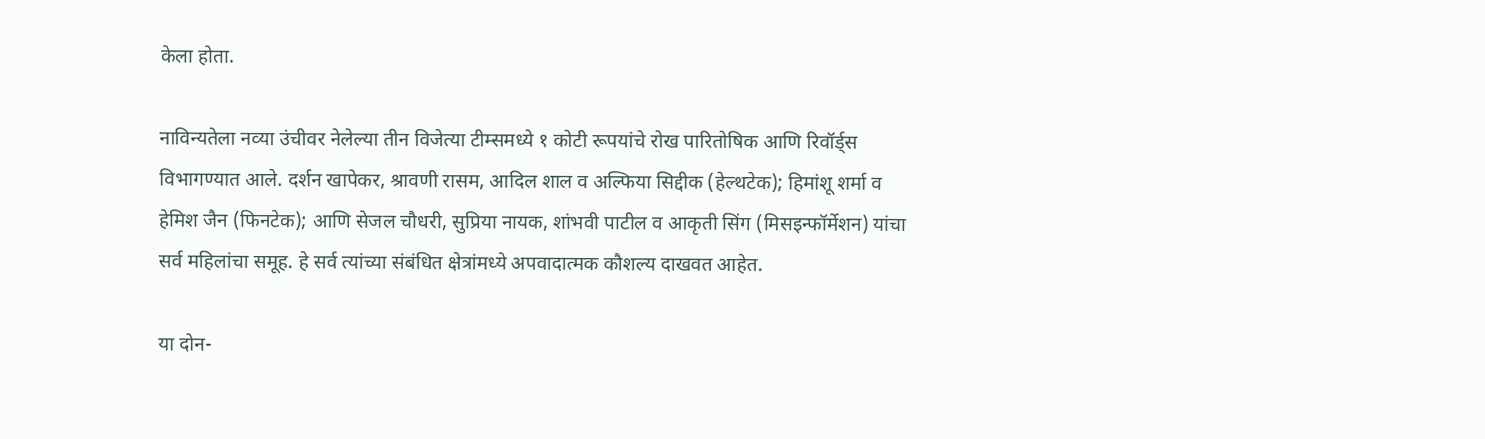केला होता.

नाविन्‍यतेला नव्‍या उंचीवर नेलेल्‍या तीन विजेत्‍या टीम्‍समध्‍ये १ कोटी रूपयांचे रोख पारितोषिक आणि रिवॉर्ड्स विभागण्‍यात आले. दर्शन खापेकर, श्रावणी रासम, आदिल शाल व अल्फिया सिद्दीक (हेल्थटेक); हिमांशू शर्मा व हेमिश जैन (फिनटेक); आणि सेजल चौधरी, सुप्रिया नायक, शांभवी पाटील व आकृती सिंग (मिसइन्‍फॉर्मेशन) यांचा सर्व महिलांचा समूह. हे सर्व त्‍यांच्‍या संबंधित क्षेत्रांमध्‍ये अपवादात्‍मक कौशल्‍य दाखवत आहेत.

या दोन-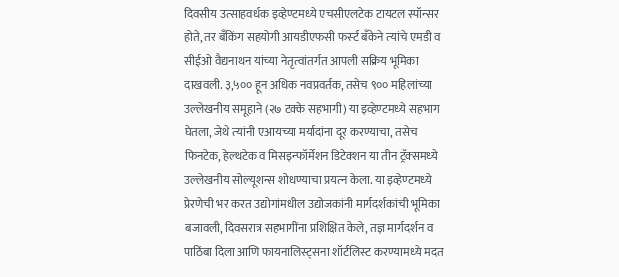दिवसीय उत्‍साहवर्धक इव्‍हेण्‍टमध्‍ये एचसीएलटेक टायटल स्‍पॉन्‍सर होते, तर बँकिंग सहयोगी आयडीएफसी फर्स्‍ट बँकेने त्‍यांचे एमडी व सीईओ वैद्यनाथन यांच्‍या नेतृत्‍वांतर्गत आपली सक्रिय भूमिका दाखवली. ३,५०० हून अधिक नवप्रवर्तक, तसेच ९०० महिलांच्‍या उल्‍लेखनीय समूहाने (२७ टक्‍के सहभागी) या इव्‍हेण्‍टमध्‍ये सहभाग घेतला, जेथे त्‍यांनी एआयच्‍या मर्यादांना दूर करण्‍याचा, तसेच फिनटेक, हेल्‍थटेक व मिसइन्‍फॉर्मेशन डिटेक्‍शन या तीन ट्रॅक्‍समध्‍ये उल्‍लेखनीय सोल्‍यूशन्‍स शोधण्‍याचा प्रयत्‍न केला. या इव्‍हेण्‍टमध्‍ये प्रेरणेची भर करत उद्योगांमधील उद्योजकांनी मार्गदर्शकांची भूमिका बजावली, दिवसरात्र सहभागींना प्रशिक्षित केले, तज्ञ मार्गदर्शन व पाठिंबा दिला आणि फायनालिस्‍ट्सना शॉर्टलिस्‍ट करण्‍यामध्‍ये मदत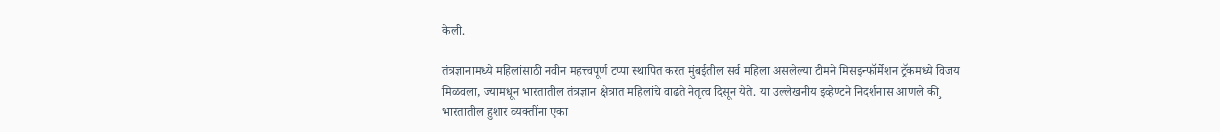केली.

तंत्रज्ञानामध्‍ये महिलांसाठी नवीन महत्त्वपूर्ण टप्‍पा स्‍थापित करत मुंबईतील सर्व महिला असलेल्‍या टीमने मिसइन्‍फॉर्मेशन ट्रॅकमध्‍ये विजय मिळवला, ज्‍यामधून भारतातील तंत्रज्ञान क्षेत्रात महिलांचे वाढते नेतृत्‍व दिसून येते. या उल्‍लेखनीय इव्‍हेण्‍टने निदर्शनास आणले की¸ भारतातील हुशार व्‍यक्‍तींना एका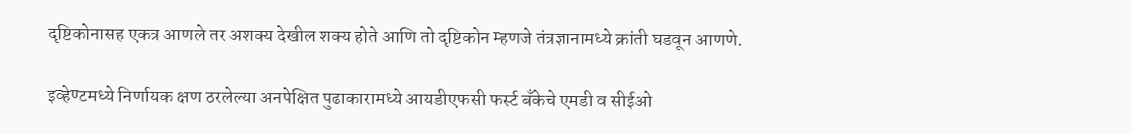दृष्टिकोनासह एकत्र आणले तर अशक्‍य देखील शक्‍य होते आणि तो दृष्टिकोन म्‍हणजे तंत्रज्ञानामध्‍ये क्रांती घडवून आणणे.

इव्‍हेण्‍टमध्‍ये निर्णायक क्षण ठरलेल्‍या अनपेक्षित पुढाकारामध्‍ये आयडीएफसी फर्स्‍ट बँकेचे एमडी व सीईओ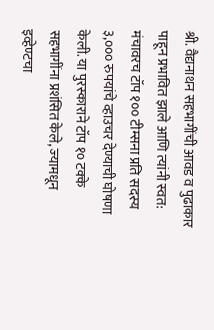श्री. वैद्यनाथन सहभागींची आवड व पुढाकार पाहून प्रभावित झाले आणि त्‍यांनी स्‍वत: मंचावरच टॉप १०० टीम्‍सना प्रति सदस्य ३,००० रुपयांचे व्हाउचर देण्याची घोषणा केली. या पुरस्‍काराने टॉप १० टक्‍के सहभागींना प्रशंसित केले, ज्‍यामधून इव्‍हेण्‍टचा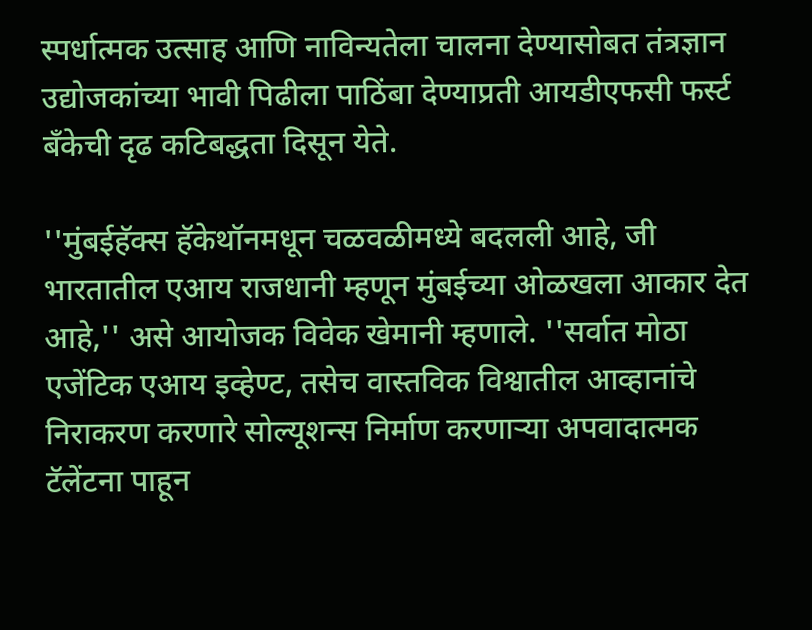स्‍पर्धात्‍मक उत्‍साह आणि नाविन्‍यतेला चालना देण्‍यासोबत तंत्रज्ञान उद्योजकांच्‍या भावी पिढीला पाठिंबा देण्‍याप्रती आयडीएफसी फर्स्‍ट बँकेची दृढ कटिबद्धता दिसून येते.

''मुंबईहॅक्‍स हॅकेथॉनमधून चळवळीमध्‍ये बदलली आहे, जी भारतातील एआय राजधानी म्‍हणून मुंबईच्‍या ओळखला आकार देत आहे,'' असे आयोजक विवेक खेमानी म्‍हणाले. ''सर्वात मोठा एजेंटिक एआय इव्‍हेण्‍ट, तसेच वास्‍तविक विश्वातील आव्‍हानांचे निराकरण करणारे सोल्‍यूशन्‍स निर्माण करणाऱ्या अपवादात्‍मक टॅलेंटना पाहून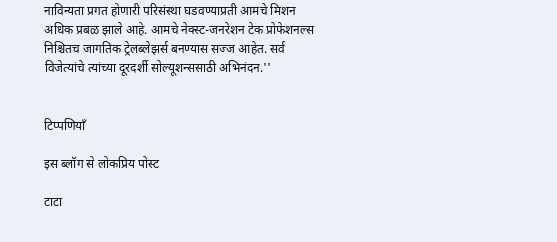नाविन्‍यता प्रगत होणारी परिसंस्‍था घडवण्‍याप्रती आमचे मिशन अधिक प्रबळ झाले आहे. आमचे नेक्‍स्‍ट-जनरेशन टेक प्रोफेशनल्‍स निश्चितच जागतिक ट्रेलब्‍लेझर्स बनण्‍यास सज्‍ज आहेत. सर्व विजेत्‍यांचे त्‍यांच्‍या दूरदर्शी सोल्‍यूशन्‍ससाठी अभिनंदन.''


टिप्पणियाँ

इस ब्लॉग से लोकप्रिय पोस्ट

टाटा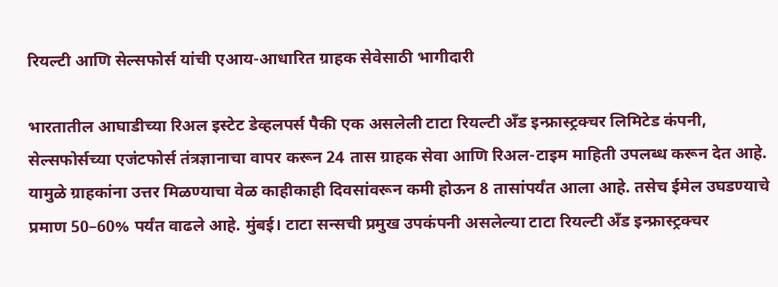रियल्टी आणि सेल्सफोर्स यांची एआय-आधारित ग्राहक सेवेसाठी भागीदारी

भारतातील आघाडीच्या रिअल इस्टेट डेव्हलपर्स पैकी एक असलेली टाटा रियल्टी अँड इन्फ्रास्ट्रक्चर लिमिटेड कंपनी, सेल्सफोर्सच्या एजंटफोर्स तंत्रज्ञानाचा वापर करून 24 तास ग्राहक सेवा आणि रिअल-टाइम माहिती उपलब्ध करून देत आहे. यामुळे ग्राहकांना उत्तर मिळण्याचा वेळ काहीकाही दिवसांवरून कमी होऊन 8 तासांपर्यंत आला आहे. तसेच ईमेल उघडण्याचे प्रमाण 50–60% पर्यंत वाढले आहे. मुंबई। टाटा सन्सची प्रमुख उपकंपनी असलेल्या टाटा रियल्टी अँड इन्फ्रास्ट्रक्चर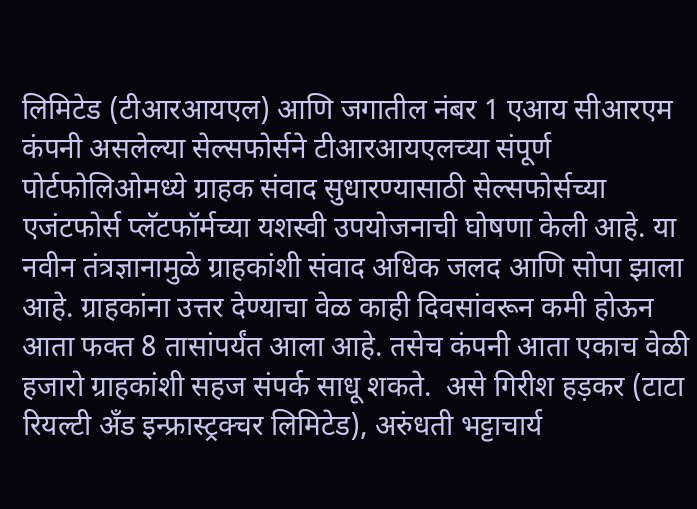लिमिटेड (टीआरआयएल) आणि जगातील नंबर 1 एआय सीआरएम कंपनी असलेल्या सेल्सफोर्सने टीआरआयएलच्या संपूर्ण पोर्टफोलिओमध्ये ग्राहक संवाद सुधारण्यासाठी सेल्सफोर्सच्या एजंटफोर्स प्लॅटफॉर्मच्या यशस्वी उपयोजनाची घोषणा केली आहे. या नवीन तंत्रज्ञानामुळे ग्राहकांशी संवाद अधिक जलद आणि सोपा झाला आहे. ग्राहकांना उत्तर देण्याचा वेळ काही दिवसांवरून कमी होऊन आता फक्त 8 तासांपर्यंत आला आहे. तसेच कंपनी आता एकाच वेळी हजारो ग्राहकांशी सहज संपर्क साधू शकते.  असे गिरीश हड़कर (टाटा रियल्टी अँड इन्फ्रास्ट्रक्चर लिमिटेड), अरुंधती भट्टाचार्य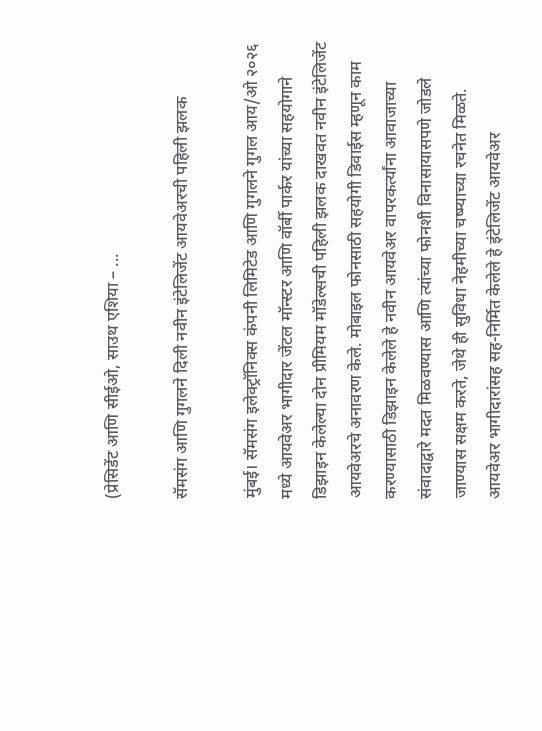(प्रेसिडेंट आणि सीईओ, साउथ एशिया – ...

सॅमसंग आणि गुगलने दिली नवीन इंटेलिजेंट आयवेअरची पहिली झलक

मुंबई। सॅमसंग इलेक्ट्रॉनिक्स कंपनी लिमिटेड आणि गुगलने गुगल आय/ओ २०२६ मध्ये आयवेअर भागीदार जेंटल मॉन्स्टर आणि वॉर्बी पार्कर यांच्या सहयोगाने डिझाइन केलेल्‍या दोन प्रीमियम मॉडेल्सची पहिली झलक दाखवत नवीन इंटेलिजेंट आयवेअरचे अनावरण केले. मोबाइल फोनसाठी सहयोगी डिवाईस म्हणून काम करण्यासाठी डिझाइन केलेले हे नवीन आयवेअर वापरकर्त्‍यांना आवाजाच्या संवादाद्वारे मदत मिळवण्यास आणि त्यांच्या फोनशी विनासायासपणे जोडले जाण्यास सक्षम करते, जेथे ही सुविधा नेहमीच्या चष्म्याच्या रचनेत मिळते. आयवेअर भागीदारांसह सह-निर्मित केलेले हे इंटेलिजेंट आयवेअर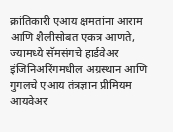क्रांतिकारी एआय क्षमतांना आराम आणि शैलीसोबत एकत्र आणते, ज्यामध्ये सॅमसंगचे हार्डवेअर इंजिनिअरिंगमधील अग्रस्थान आणि गुगलचे एआय तंत्रज्ञान प्रीमियम आयवेअर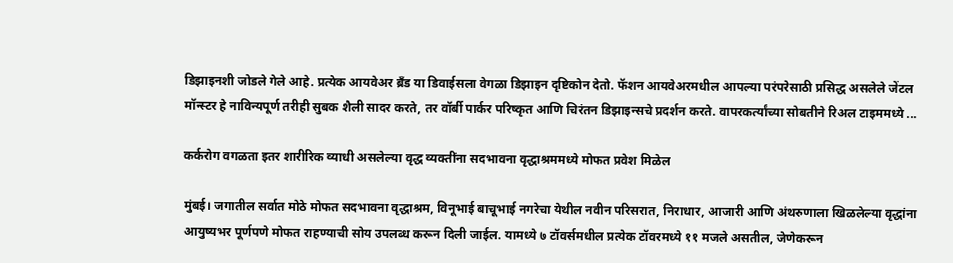डिझाइनशी जोडले गेले आहे. प्रत्येक आयवेअर ब्रँड या डिवाईसला वेगळा डिझाइन दृष्टिकोन देतो. फॅशन आयवेअरमधील आपल्या परंपरेसाठी प्रसिद्ध असलेले जेंटल मॉन्स्टर हे नाविन्यपूर्ण तरीही सुबक शैली सादर करते, तर वॉर्बी पार्कर परिष्कृत आणि चिरंतन डिझाइन्सचे प्रदर्शन करते. वापरकर्त्‍यांच्‍या सोबतीने रिअल टाइममध्ये ...

कर्करोग वगळता इतर शारीरिक व्याधी असलेल्या वृद्ध व्यक्तींना सदभावना वृद्धाश्रममध्ये मोफत प्रवेश मिळेल

मुंबई। जगातील सर्वात मोठे मोफत सदभावना वृद्धाश्रम, विनूभाई बाचूभाई नगरेचा येथील नवीन परिसरात, निराधार, आजारी आणि अंथरुणाला खिळलेल्या वृद्धांना आयुष्यभर पूर्णपणे मोफत राहण्याची सोय उपलब्ध करून दिली जाईल. यामध्ये ७ टॉवर्समधील प्रत्येक टॉवरमध्ये ११ मजले असतील, जेणेकरून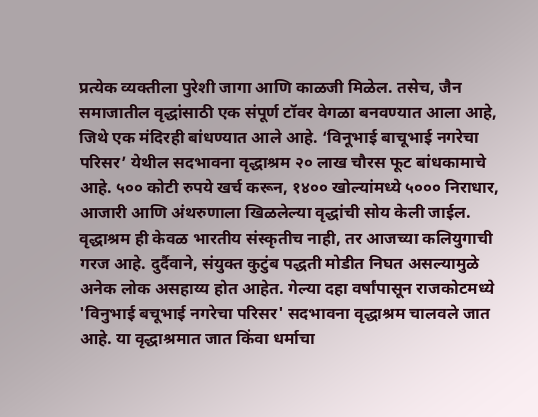प्रत्येक व्यक्तीला पुरेशी जागा आणि काळजी मिळेल. तसेच, जैन समाजातील वृद्धांसाठी एक संपूर्ण टॉवर वेगळा बनवण्यात आला आहे, जिथे एक मंदिरही बांधण्यात आले आहे. ‘विनूभाई बाचूभाई नगरेचा परिसर’ येथील सदभावना वृद्धाश्रम २० लाख चौरस फूट बांधकामाचे आहे. ५०० कोटी रुपये खर्च करून, १४०० खोल्यांमध्ये ५००० निराधार, आजारी आणि अंथरुणाला खिळलेल्या वृद्धांची सोय केली जाईल. वृद्धाश्रम ही केवळ भारतीय संस्कृतीच नाही, तर आजच्या कलियुगाची गरज आहे. दुर्दैवाने, संयुक्त कुटुंब पद्धती मोडीत निघत असल्यामुळे अनेक लोक असहाय्य होत आहेत. गेल्या दहा वर्षांपासून राजकोटमध्ये 'विनुभाई बचूभाई नगरेचा परिसर' सदभावना वृद्धाश्रम चालवले जात आहे. या वृद्धाश्रमात जात किंवा धर्माचा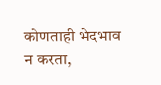कोणताही भेदभाव न करता,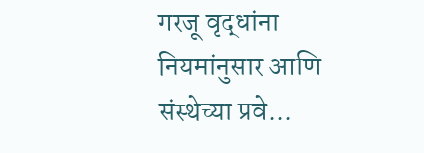गरजू वृद्धांना नियमांनुसार आणि संस्थेच्या प्रवे...